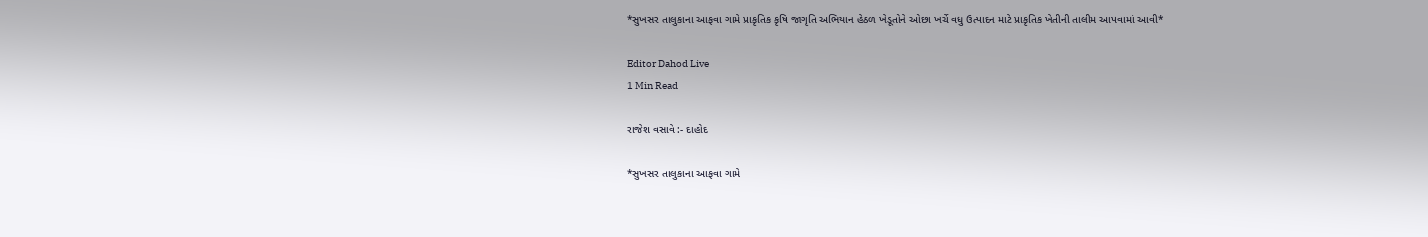*સુખસર તાલુકાના આફવા ગામે પ્રાકૃતિક કૃષિ જાગૃતિ અભિયાન હેઠળ ખેડૂતોને ઓછા ખર્ચે વધુ ઉત્પાદન માટે પ્રાકૃતિક ખેતીની તાલીમ આપવામાં આવી*

Editor Dahod Live
1 Min Read

રાજેશ વસાવે :- દાહોદ

*સુખસર તાલુકાના આફવા ગામે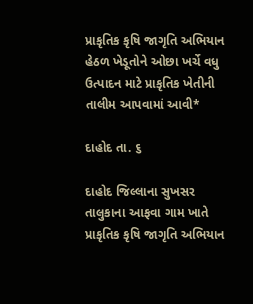પ્રાકૃતિક કૃષિ જાગૃતિ અભિયાન હેઠળ ખેડૂતોને ઓછા ખર્ચે વધુ ઉત્પાદન માટે પ્રાકૃતિક ખેતીની તાલીમ આપવામાં આવી*

દાહોદ તા. ૬

દાહોદ જિલ્લાના સુખસર તાલુકાના આફવા ગામ ખાતે પ્રાકૃતિક કૃષિ જાગૃતિ અભિયાન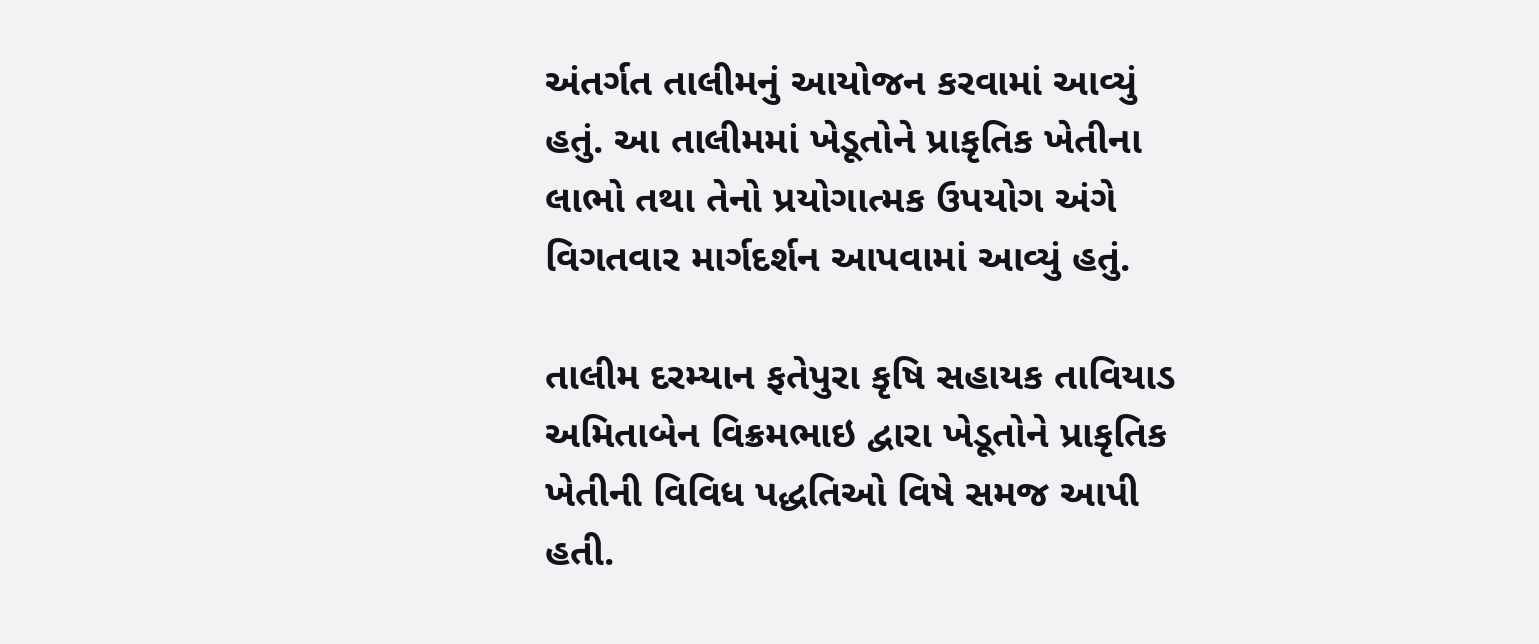અંતર્ગત તાલીમનું આયોજન કરવામાં આવ્યું હતું. આ તાલીમમાં ખેડૂતોને પ્રાકૃતિક ખેતીના લાભો તથા તેનો પ્રયોગાત્મક ઉપયોગ અંગે વિગતવાર માર્ગદર્શન આપવામાં આવ્યું હતું.

તાલીમ દરમ્યાન ફતેપુરા કૃષિ સહાયક તાવિયાડ અમિતાબેન વિક્રમભાઇ દ્વારા ખેડૂતોને પ્રાકૃતિક ખેતીની વિવિધ પદ્ધતિઓ વિષે સમજ આપી હતી.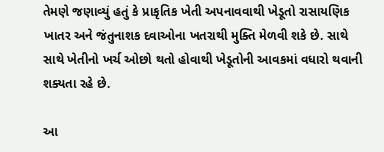તેમણે જણાવ્યું હતું કે પ્રાકૃતિક ખેતી અપનાવવાથી ખેડૂતો રાસાયણિક ખાતર અને જંતુનાશક દવાઓના ખતરાથી મુક્તિ મેળવી શકે છે. સાથે સાથે ખેતીનો ખર્ચ ઓછો થતો હોવાથી ખેડૂતોની આવકમાં વધારો થવાની શક્યતા રહે છે.

આ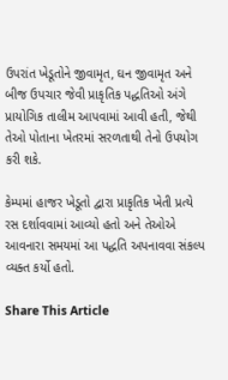ઉપરાંત ખેડૂતોને જીવામૃત, ઘન જીવામૃત અને બીજ ઉપચાર જેવી પ્રાકૃતિક પદ્ધતિઓ અંગે પ્રાયોગિક તાલીમ આપવામાં આવી હતી, જેથી તેઓ પોતાના ખેતરમાં સરળતાથી તેનો ઉપયોગ કરી શકે.

કેમ્પમાં હાજર ખેડૂતો દ્વારા પ્રાકૃતિક ખેતી પ્રત્યે રસ દર્શાવવામાં આવ્યો હતો અને તેઓએ આવનારા સમયમાં આ પદ્ધતિ અપનાવવા સંકલ્પ વ્યક્ત કર્યો હતો.

Share This Article